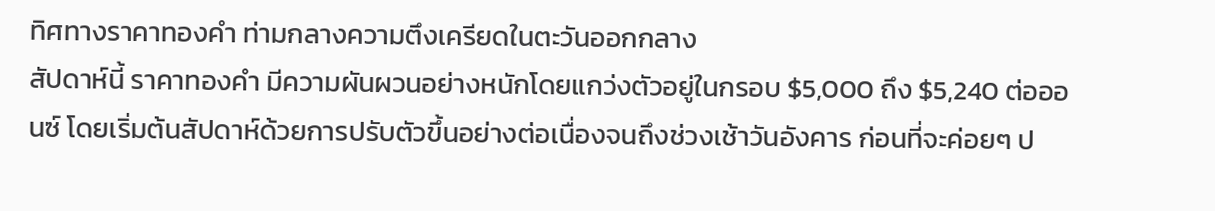ทิศทางราคาทองคำ ท่ามกลางความตึงเครียดในตะวันออกกลาง
สัปดาห์นี้ ราคาทองคำ มีความผันผวนอย่างหนักโดยแกว่งตัวอยู่ในกรอบ $5,000 ถึง $5,240 ต่อออนซ์ โดยเริ่มต้นสัปดาห์ด้วยการปรับตัวขึ้นอย่างต่อเนื่องจนถึงช่วงเช้าวันอังคาร ก่อนที่จะค่อยๆ ป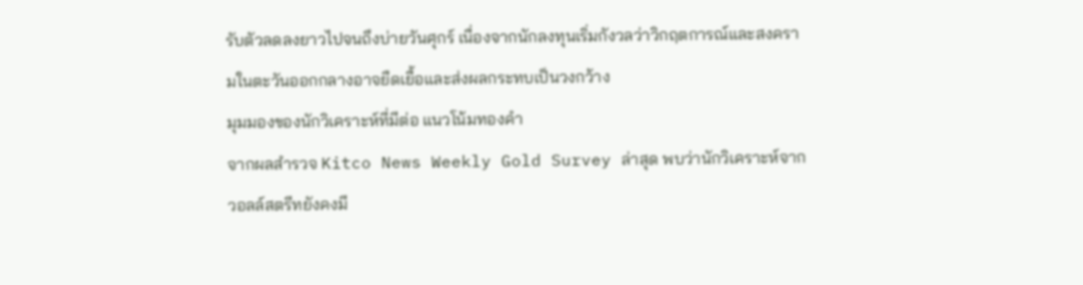รับตัวลดลงยาวไปจนถึงบ่ายวันศุกร์ เนื่องจากนักลงทุนเริ่มกังวลว่าวิกฤตการณ์และสงครามในตะวันออกกลางอาจยืดเยื้อและส่งผลกระทบเป็นวงกว้าง
มุมมองของนักวิเคราะห์ที่มีต่อ แนวโน้มทองคำ
จากผลสำรวจ Kitco News Weekly Gold Survey ล่าสุด พบว่านักวิเคราะห์จากวอลล์สตรีทยังคงมี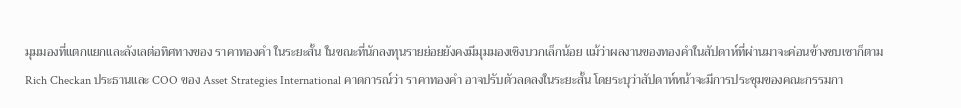มุมมองที่แตกแยกและลังเลต่อทิศทางของ ราคาทองคำ ในระยะสั้น ในขณะที่นักลงทุนรายย่อยยังคงมีมุมมองเชิงบวกเล็กน้อย แม้ว่าผลงานของทองคำในสัปดาห์ที่ผ่านมาจะค่อนข้างซบเซาก็ตาม
Rich Checkan ประธานและ COO ของ Asset Strategies International คาดการณ์ว่า ราคาทองคำ อาจปรับตัวลดลงในระยะสั้น โดยระบุว่าสัปดาห์หน้าจะมีการประชุมของคณะกรรมกา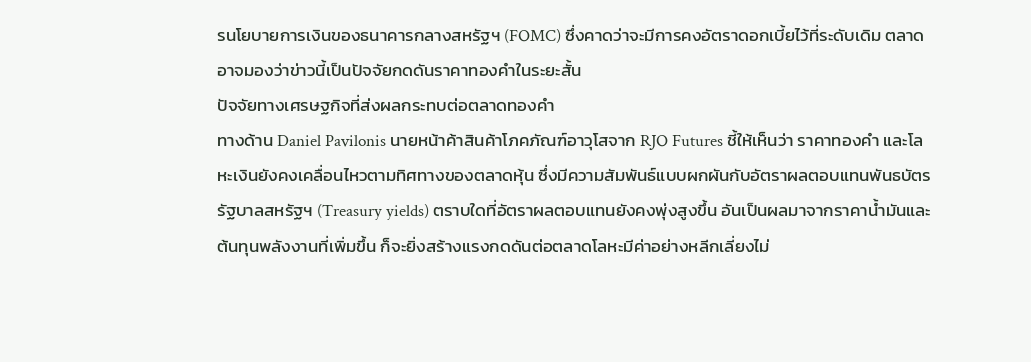รนโยบายการเงินของธนาคารกลางสหรัฐฯ (FOMC) ซึ่งคาดว่าจะมีการคงอัตราดอกเบี้ยไว้ที่ระดับเดิม ตลาดอาจมองว่าข่าวนี้เป็นปัจจัยกดดันราคาทองคำในระยะสั้น
ปัจจัยทางเศรษฐกิจที่ส่งผลกระทบต่อตลาดทองคำ
ทางด้าน Daniel Pavilonis นายหน้าค้าสินค้าโภคภัณฑ์อาวุโสจาก RJO Futures ชี้ให้เห็นว่า ราคาทองคำ และโลหะเงินยังคงเคลื่อนไหวตามทิศทางของตลาดหุ้น ซึ่งมีความสัมพันธ์แบบผกผันกับอัตราผลตอบแทนพันธบัตรรัฐบาลสหรัฐฯ (Treasury yields) ตราบใดที่อัตราผลตอบแทนยังคงพุ่งสูงขึ้น อันเป็นผลมาจากราคาน้ำมันและต้นทุนพลังงานที่เพิ่มขึ้น ก็จะยิ่งสร้างแรงกดดันต่อตลาดโลหะมีค่าอย่างหลีกเลี่ยงไม่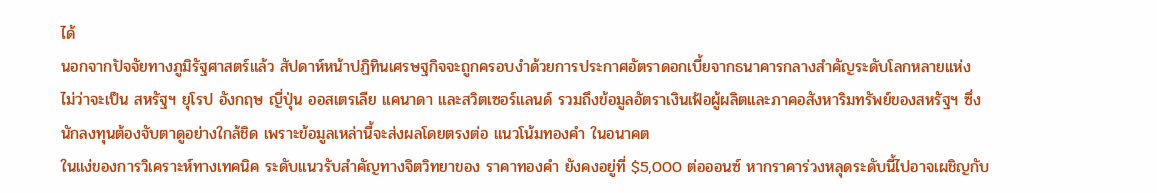ได้
นอกจากปัจจัยทางภูมิรัฐศาสตร์แล้ว สัปดาห์หน้าปฏิทินเศรษฐกิจจะถูกครอบงำด้วยการประกาศอัตราดอกเบี้ยจากธนาคารกลางสำคัญระดับโลกหลายแห่ง ไม่ว่าจะเป็น สหรัฐฯ ยุโรป อังกฤษ ญี่ปุ่น ออสเตรเลีย แคนาดา และสวิตเซอร์แลนด์ รวมถึงข้อมูลอัตราเงินเฟ้อผู้ผลิตและภาคอสังหาริมทรัพย์ของสหรัฐฯ ซึ่งนักลงทุนต้องจับตาดูอย่างใกล้ชิด เพราะข้อมูลเหล่านี้จะส่งผลโดยตรงต่อ แนวโน้มทองคำ ในอนาคต
ในแง่ของการวิเคราะห์ทางเทคนิค ระดับแนวรับสำคัญทางจิตวิทยาของ ราคาทองคำ ยังคงอยู่ที่ $5,000 ต่อออนซ์ หากราคาร่วงหลุดระดับนี้ไปอาจเผชิญกับ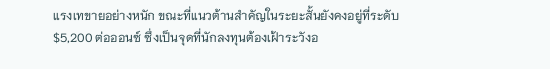แรงเทขายอย่างหนัก ขณะที่แนวต้านสำคัญในระยะสั้นยังคงอยู่ที่ระดับ $5,200 ต่อออนซ์ ซึ่งเป็นจุดที่นักลงทุนต้องเฝ้าระวังอ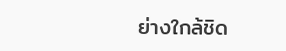ย่างใกล้ชิด